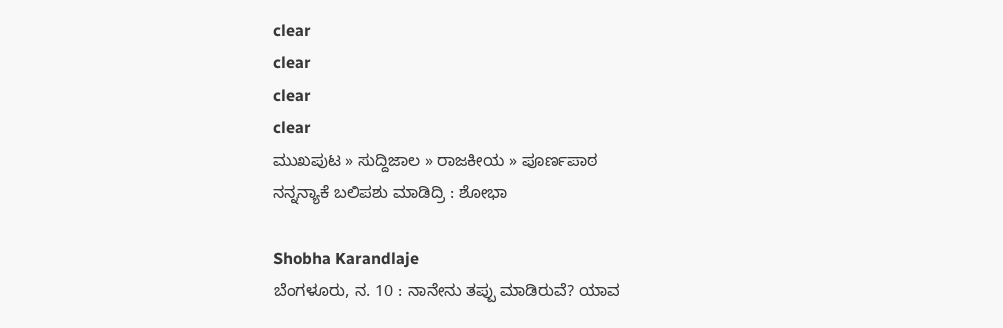clear
clear
clear
clear
ಮುಖಪುಟ » ಸುದ್ದಿಜಾಲ » ರಾಜಕೀಯ » ಪೂರ್ಣಪಾಠ
ನನ್ನನ್ಯಾಕೆ ಬಲಿಪಶು ಮಾಡಿದ್ರಿ : ಶೋಭಾ

Shobha Karandlaje
ಬೆಂಗಳೂರು, ನ. 10 : ನಾನೇನು ತಪ್ಪು ಮಾಡಿರುವೆ? ಯಾವ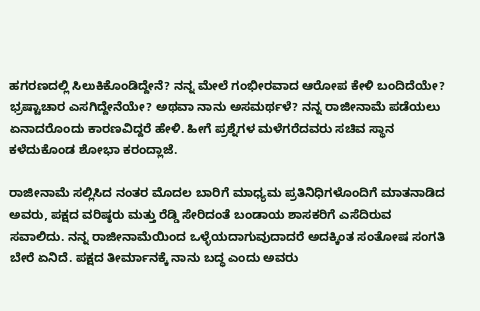ಹಗರಣದಲ್ಲಿ ಸಿಲುಕಿಕೊಂಡಿದ್ದೇನೆ? ನನ್ನ ಮೇಲೆ ಗಂಭೀರವಾದ ಆರೋಪ ಕೇಳಿ ಬಂದಿದೆಯೇ? ಭ್ರಷ್ಟಾಚಾರ ಎಸಗಿದ್ದೇನೆಯೇ? ಅಥವಾ ನಾನು ಅಸಮರ್ಥಳೆ? ನನ್ನ ರಾಜೀನಾಮೆ ಪಡೆಯಲು ಏನಾದರೊಂದು ಕಾರಣವಿದ್ದರೆ ಹೇಳಿ. ಹೀಗೆ ಪ್ರಶ್ನೆಗಳ ಮಳೆಗರೆದವರು ಸಚಿವ ಸ್ಥಾನ ಕಳೆದುಕೊಂಡ ಶೋಭಾ ಕರಂದ್ಲಾಜೆ.

ರಾಜೀನಾಮೆ ಸಲ್ಲಿಸಿದ ನಂತರ ಮೊದಲ ಬಾರಿಗೆ ಮಾಧ್ಯಮ ಪ್ರತಿನಿಧಿಗಳೊಂದಿಗೆ ಮಾತನಾಡಿದ ಅವರು, ಪಕ್ಷದ ವರಿಷ್ಠರು ಮತ್ತು ರೆಡ್ಡಿ ಸೇರಿದಂತೆ ಬಂಡಾಯ ಶಾಸಕರಿಗೆ ಎಸೆದಿರುವ ಸವಾಲಿದು. ನನ್ನ ರಾಜೀನಾಮೆಯಿಂದ ಒಳ್ಳೆಯದಾಗುವುದಾದರೆ ಅದಕ್ಕಿಂತ ಸಂತೋಷ ಸಂಗತಿ ಬೇರೆ ಏನಿದೆ. ಪಕ್ಷದ ತೀರ್ಮಾನಕ್ಕೆ ನಾನು ಬದ್ಧ ಎಂದು ಅವರು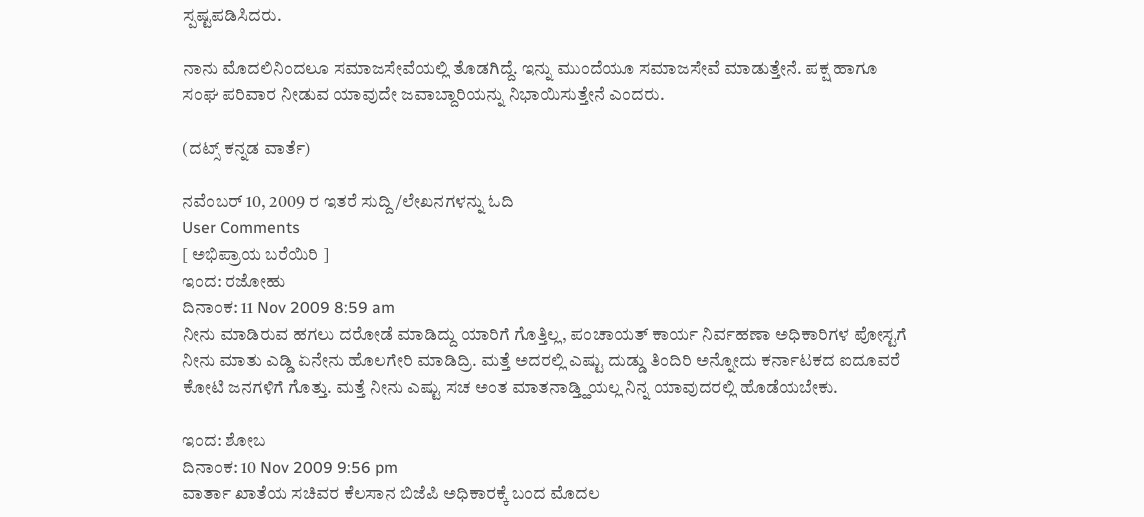ಸ್ಪಷ್ಟಪಡಿಸಿದರು.

ನಾನು ಮೊದಲಿನಿಂದಲೂ ಸಮಾಜಸೇವೆಯಲ್ಲಿ ತೊಡಗಿದ್ದೆ. ಇನ್ನು ಮುಂದೆಯೂ ಸಮಾಜಸೇವೆ ಮಾಡುತ್ತೇನೆ. ಪಕ್ಷ ಹಾಗೂ ಸಂಘ ಪರಿವಾರ ನೀಡುವ ಯಾವುದೇ ಜವಾಬ್ದಾರಿಯನ್ನು ನಿಭಾಯಿಸುತ್ತೇನೆ ಎಂದರು.

(ದಟ್ಸ್ ಕನ್ನಡ ವಾರ್ತೆ)

ನವೆಂಬರ್ 10, 2009 ರ ಇತರೆ ಸುದ್ದಿ/ಲೇಖನಗಳನ್ನು ಓದಿ
User Comments
[ ಅಭಿಪ್ರಾಯ ಬರೆಯಿರಿ ]
ಇಂದ: ರಜೋಹು
ದಿನಾಂಕ: 11 Nov 2009 8:59 am
ನೀನು ಮಾಡಿರುವ ಹಗಲು ದರೋಡೆ ಮಾಡಿದ್ದು ಯಾರಿಗೆ ಗೊತ್ತಿಲ್ಲ, ಪಂಚಾಯತ್ ಕಾರ್ಯ ನಿರ್ವಹಣಾ ಅಧಿಕಾರಿಗಳ ಪೋಸ್ಟಗೆ ನೀನು ಮಾತು ಎಡ್ಡಿ ಏನೇನು ಹೊಲಗೇರಿ ಮಾಡಿದ್ರಿ. ಮತ್ತೆ ಅದರಲ್ಲಿ ಎಷ್ಟು ದುಡ್ಡು ತಿಂದಿರಿ ಅನ್ನೋದು ಕರ್ನಾಟಕದ ಐದೂವರೆ ಕೋಟಿ ಜನಗಳಿಗೆ ಗೊತ್ತು. ಮತ್ತೆ ನೀನು ಎಷ್ಟು ಸಚ ಅಂತ ಮಾತನಾಡ್ತ್ಹಿಯಲ್ಲ ನಿನ್ನ ಯಾವುದರಲ್ಲಿ ಹೊಡೆಯಬೇಕು.

ಇಂದ: ಶೋಬ
ದಿನಾಂಕ: 10 Nov 2009 9:56 pm
ವಾರ್ತಾ ಖಾತೆಯ ಸಚಿವರ ಕೆಲಸಾನ ಬಿಜೆಪಿ ಅಧಿಕಾರಕ್ಕೆ ಬಂದ ಮೊದಲ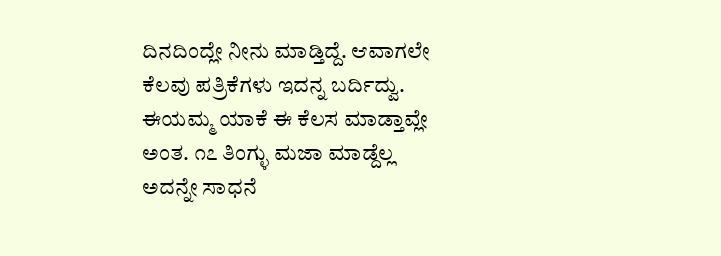ದಿನದಿಂದ್ಲೇ ನೀನು ಮಾಡ್ತಿದ್ದೆ. ಆವಾಗಲೇ ಕೆಲವು ಪತ್ರಿಕೆಗಳು ಇದನ್ನ ಬರ್ದಿದ್ವು. ಈಯಮ್ಮ ಯಾಕೆ ಈ ಕೆಲಸ ಮಾಡ್ತಾವ್ಲೇ ಅಂತ. ೧೭ ತಿಂಗ್ಳು ಮಜಾ ಮಾಡ್ದೆಲ್ಲ ಅದನ್ನೇ ಸಾಧನೆ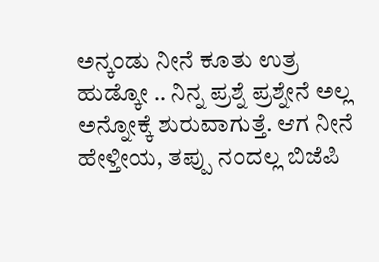ಅನ್ಕಂಡು ನೀನೆ ಕೂತು ಉತ್ರ ಹುಡ್ಕೋ .. ನಿನ್ನ ಪ್ರಶ್ನೆ ಪ್ರಶ್ನೇನೆ ಅಲ್ಲ ಅನ್ನೋಕ್ಕೆ ಶುರುವಾಗುತ್ತೆ. ಆಗ ನೀನೆ ಹೇಳ್ತೀಯ, ತಪ್ಪು ನಂದಲ್ಲ ಬಿಜೆಪಿ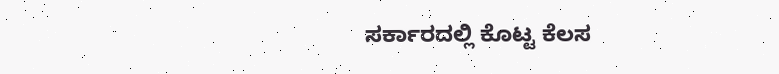ಸರ್ಕಾರದಲ್ಲಿ ಕೊಟ್ಟ ಕೆಲಸ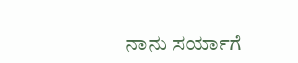ನಾನು ಸರ್ಯಾಗೆ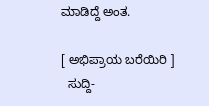ಮಾಡಿದ್ದೆ ಅಂತ.

[ ಅಭಿಪ್ರಾಯ ಬರೆಯಿರಿ ]
  ಸುದ್ದಿ-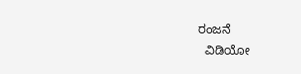ರಂಜನೆ
  ವಿಡಿಯೋ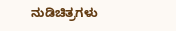ನುಡಿಚಿತ್ರಗಳು